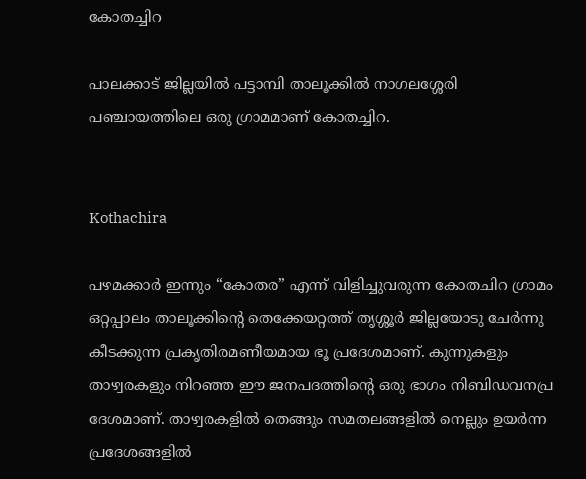കോതച്ചിറ

പാലക്കാട് ജില്ലയിൽ പട്ടാമ്പി താലൂക്കിൽ നാഗലശ്ശേരി പഞ്ചായത്തിലെ ഒരു ഗ്രാമമാണ് കോതച്ചിറ.


Kothachira

പഴമക്കാർ ഇന്നും “കോതര” എന്ന് വിളിച്ചുവരുന്ന കോതചിറ ഗ്രാമം ഒറ്റപ്പാലം താലൂക്കിന്റെ തെക്കേയറ്റത്ത് തൃശ്ശൂർ ജില്ലയോടു ചേർന്നു കീടക്കുന്ന പ്രകൃതിരമണീയമായ ഭൂ പ്രദേശമാണ്. കുന്നുകളും താഴ്വരകളും നിറഞ്ഞ ഈ ജനപദത്തിന്റെ ഒരു ഭാഗം നിബിഡവനപ്ര ദേശമാണ്. താഴ്വരകളിൽ തെങ്ങും സമതലങ്ങളിൽ നെല്ലും ഉയർന്ന പ്രദേശങ്ങളിൽ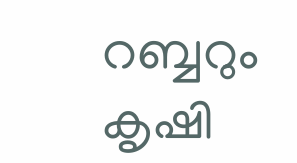റബ്ബറും കൃഷി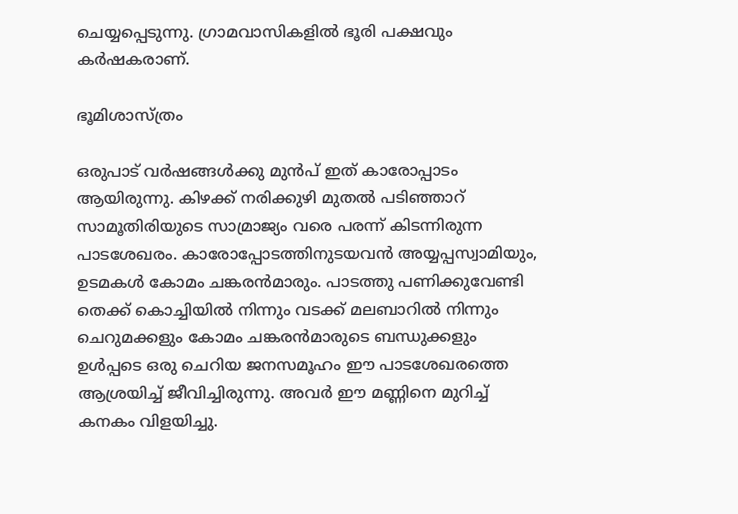ചെയ്യപ്പെടുന്നു. ഗ്രാമവാസികളിൽ ഭൂരി പക്ഷവും കർഷകരാണ്.

ഭൂമിശാസ്ത്രം

ഒരുപാട് വർഷങ്ങൾക്കു മുൻപ് ഇത് കാരോപ്പാടം ആയിരുന്നു. കിഴക്ക് നരിക്കുഴി മുതൽ പടിഞ്ഞാറ് സാമൂതിരിയുടെ സാമ്രാജ്യം വരെ പരന്ന് കിടന്നിരുന്ന പാടശേഖരം. കാരോപ്പോടത്തിനുടയവൻ അയ്യപ്പസ്വാമിയും, ഉടമകൾ കോമം ചങ്കരൻമാരും. പാടത്തു പണിക്കുവേണ്ടി തെക്ക് കൊച്ചിയിൽ നിന്നും വടക്ക് മലബാറിൽ നിന്നും ചെറുമക്കളും കോമം ചങ്കരൻമാരുടെ ബന്ധുക്കളും ഉൾപ്പടെ ഒരു ചെറിയ ജനസമൂഹം ഈ പാടശേഖരത്തെ ആശ്രയിച്ച് ജീവിച്ചിരുന്നു. അവർ ഈ മണ്ണിനെ മുറിച്ച് കനകം വിളയിച്ചു.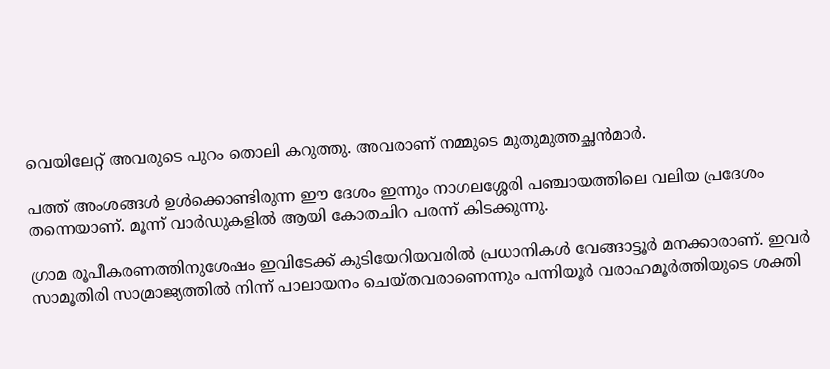വെയിലേറ്റ് അവരുടെ പുറം തൊലി കറുത്തു. അവരാണ് നമ്മുടെ മുതുമുത്തച്ഛൻമാർ.

പത്ത് അംശങ്ങൾ ഉൾക്കൊണ്ടിരുന്ന ഈ ദേശം ഇന്നും നാഗലശ്ശേരി പഞ്ചായത്തിലെ വലിയ പ്രദേശം തന്നെയാണ്. മൂന്ന് വാർഡുകളിൽ ആയി കോതചിറ പരന്ന് കിടക്കുന്നു.

ഗ്രാമ രൂപീകരണത്തിനുശേഷം ഇവിടേക്ക് കുടിയേറിയവരിൽ പ്രധാനികൾ വേങ്ങാട്ടൂർ മനക്കാരാണ്. ഇവർ സാമൂതിരി സാമ്രാജ്യത്തിൽ നിന്ന് പാലായനം ചെയ്തവരാണെന്നും പന്നിയൂർ വരാഹമൂർത്തിയുടെ ശക്തി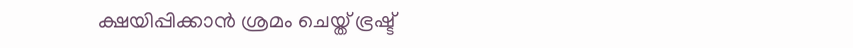ക്ഷയിപ്പിക്കാൻ ശ്രമം ചെയ്ത‌്‌ ഭ്രഷ്ട്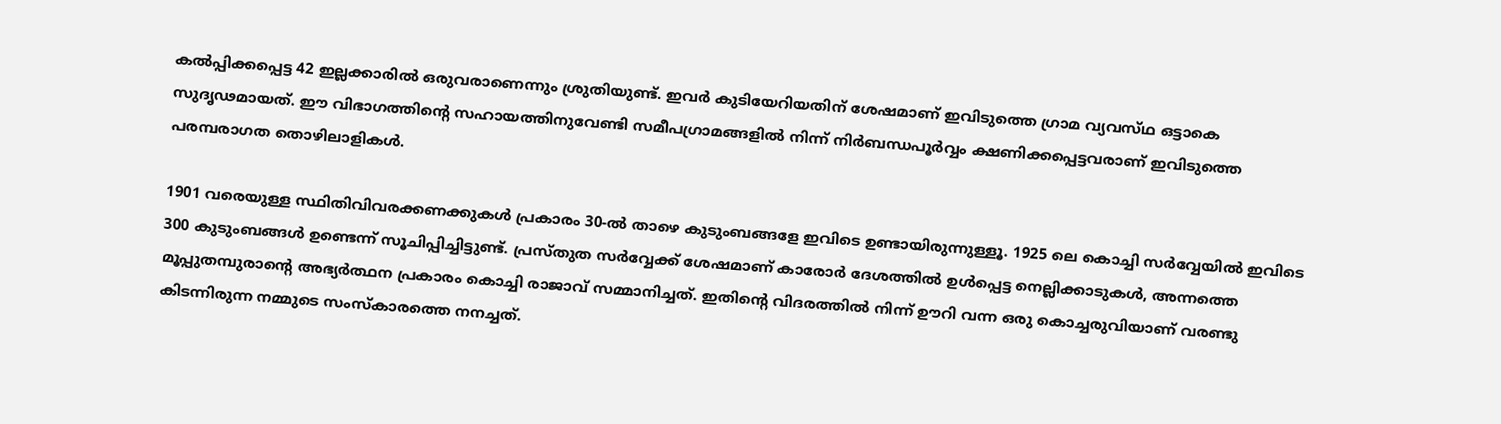കൽപ്പിക്കപ്പെട്ട 42 ഇല്ലക്കാരിൽ ഒരുവരാണെന്നും ശ്രുതിയുണ്ട്. ഇവർ കുടിയേറിയതിന് ശേഷമാണ് ഇവിടുത്തെ ഗ്രാമ വ്യവസ്‌ഥ ഒട്ടാകെ സുദൃഢമായത്. ഈ വിഭാഗത്തിന്റെ സഹായത്തിനുവേണ്ടി സമീപഗ്രാമങ്ങളിൽ നിന്ന് നിർബന്ധപൂർവ്വം ക്ഷണിക്കപ്പെട്ടവരാണ് ഇവിടുത്തെ പരമ്പരാഗത തൊഴിലാളികൾ.

1901 വരെയുള്ള സ്ഥിതിവിവരക്കണക്കുകൾ പ്രകാരം 30-ൽ താഴെ കുടുംബങ്ങളേ ഇവിടെ ഉണ്ടായിരുന്നുള്ളൂ. 1925 ലെ കൊച്ചി സർവ്വേയിൽ ഇവിടെ 300 കുടുംബങ്ങൾ ഉണ്ടെന്ന് സൂചിപ്പിച്ചിട്ടുണ്ട്. പ്രസ്തുത സർവ്വേക്ക് ശേഷമാണ് കാരോർ ദേശത്തിൽ ഉൾപ്പെട്ട നെല്ലിക്കാടുകൾ, അന്നത്തെ മൂപ്പുതമ്പുരാന്റെ അഭ്യർത്ഥന പ്രകാരം കൊച്ചി രാജാവ് സമ്മാനിച്ചത്. ഇതിന്റെ വിദരത്തിൽ നിന്ന് ഊറി വന്ന ഒരു കൊച്ചരുവിയാണ് വരണ്ടു കിടന്നിരുന്ന നമ്മുടെ സംസ്കാരത്തെ നനച്ചത്.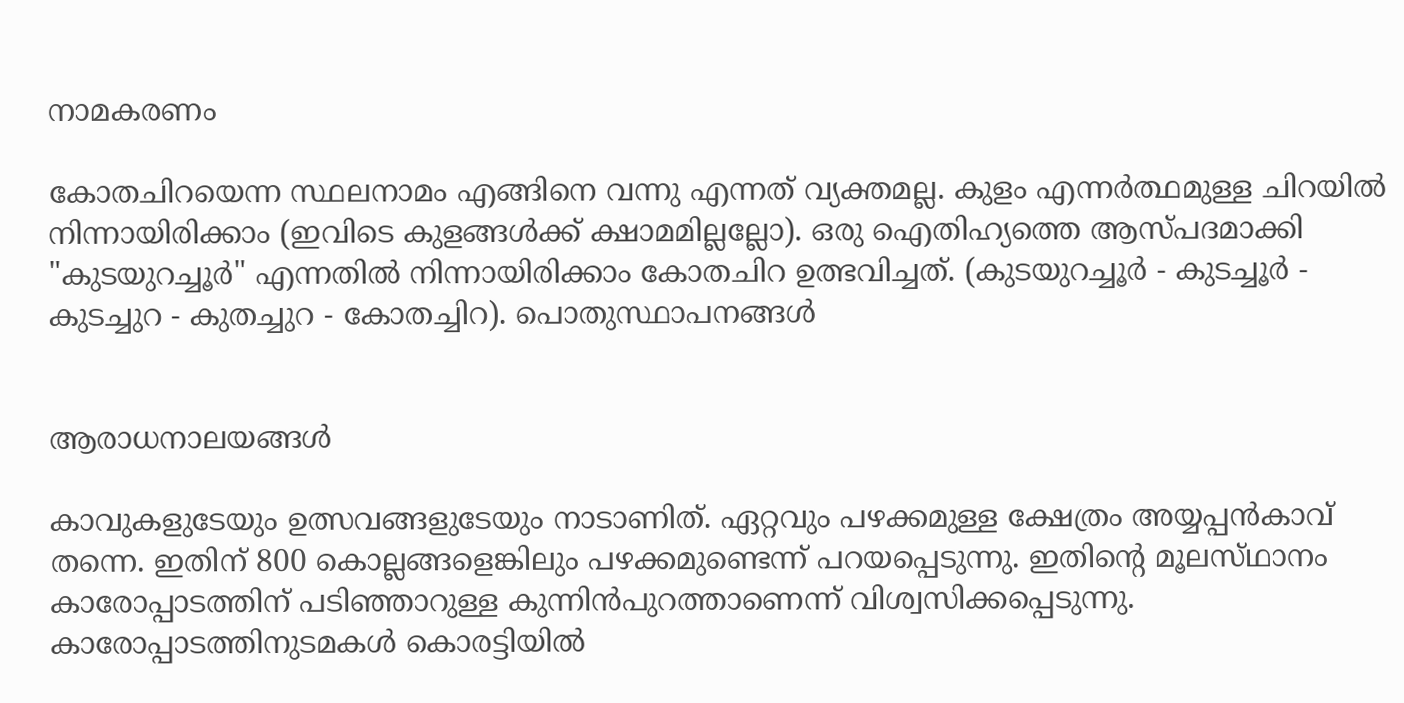നാമകരണം

കോതചിറയെന്ന സ്ഥലനാമം എങ്ങിനെ വന്നു എന്നത് വ്യക്തമല്ല. കുളം എന്നർത്ഥമുള്ള ചിറയിൽ നിന്നായിരിക്കാം (ഇവിടെ കുളങ്ങൾക്ക് ക്ഷാമമില്ലല്ലോ). ഒരു ഐതിഹ്യത്തെ ആസ്‌പദമാക്കി "കുടയുറച്ചൂർ" എന്നതിൽ നിന്നായിരിക്കാം കോതചിറ ഉത്ഭവിച്ചത്. (കുടയുറച്ചൂർ - കുടച്ചൂർ - കുടച്ചുറ - കുതച്ചുറ - കോതച്ചിറ). പൊതുസ്ഥാപനങ്ങൾ


ആരാധനാലയങ്ങൾ

കാവുകളുടേയും ഉത്സവങ്ങളുടേയും നാടാണിത്. ഏറ്റവും പഴക്കമുള്ള ക്ഷേത്രം അയ്യപ്പൻകാവ് തന്നെ. ഇതിന് 800 കൊല്ലങ്ങളെങ്കിലും പഴക്കമുണ്ടെന്ന് പറയപ്പെടുന്നു. ഇതിന്റെ മൂലസ്‌ഥാനം കാരോപ്പാടത്തിന് പടിഞ്ഞാറുള്ള കുന്നിൻപുറത്താണെന്ന് വിശ്വസിക്കപ്പെടുന്നു. കാരോപ്പാടത്തിനുടമകൾ കൊരട്ടിയിൽ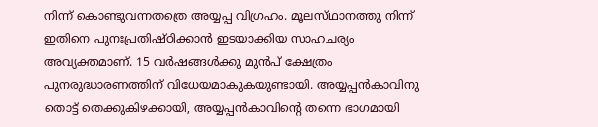നിന്ന് കൊണ്ടുവന്നതത്രെ അയ്യപ്പ വിഗ്രഹം. മൂലസ്‌ഥാനത്തു നിന്ന് ഇതിനെ പുനഃപ്രതിഷ്‌ഠിക്കാൻ ഇടയാക്കിയ സാഹചര്യം അവ്യക്തമാണ്. 15 വർഷങ്ങൾക്കു മുൻപ് ക്ഷേത്രം പുനരുദ്ധാരണത്തിന് വിധേയമാകുകയുണ്ടായി. അയ്യപ്പൻകാവിനു തൊട്ട് തെക്കുകിഴക്കായി, അയ്യപ്പൻകാവിന്റെ തന്നെ ഭാഗമായി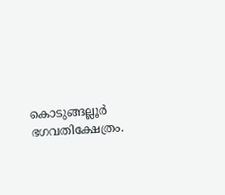കൊടുങ്ങല്ലൂർ ഭഗവതിക്ഷേത്രം.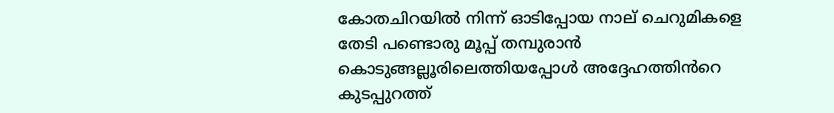കോതചിറയിൽ നിന്ന് ഓടിപ്പോയ നാല് ചെറുമികളെ തേടി പണ്ടൊരു മൂപ്പ് തമ്പുരാൻ കൊടുങ്ങല്ലൂരിലെത്തിയപ്പോൾ അദ്ദേഹത്തിൻറെ കുടപ്പുറത്ത്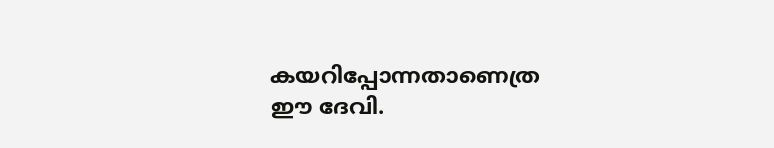കയറിപ്പോന്നതാണെത്ര ഈ ദേവി.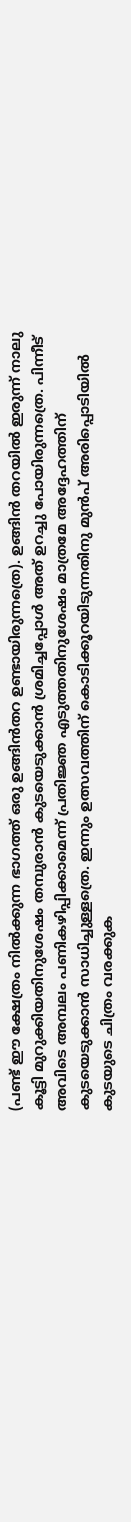(പണ്ട് ഈ ക്ഷേത്രം നിൽക്കുന്ന ഭാഗത്ത് ഒരു ഉങ്ങിൻതറ ഉണ്ടായിരുന്നത്രെ). ഉങ്ങിൻ തറയിൽ ഇരുന്ന് നാലു കൂട്ടി മുറുക്കിയതിനുശേഷം തമ്പുരാൻ കുടയെടുക്കാൻ ശ്രമിച്ചപ്പോൾ അത് ഉറച്ചു പോയിരുന്നത്രെ. പിന്നീട് അവിടെ അമ്പലം പണികഴിപ്പിക്കാമെന്ന് പ്രതിജ്ഞ എടുത്തതിനുശേഷം മാത്രമേ അദ്ദേഹത്തിന് കുടയെടുക്കാൻ സാധിച്ചുള്ളത്രെ. ഇന്നും ഉത്സവത്തിന് കൊടിക്കൂറയിടുന്നതിനു മുൻപ് അരിപ്പൊടിയിൽ കുടയുടെ ചിത്രം വരക്കുക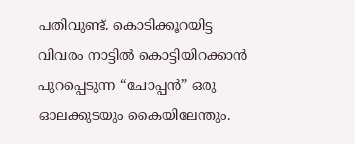പതിവുണ്ട്. കൊടിക്കൂറയിട്ട വിവരം നാട്ടിൽ കൊട്ടിയിറക്കാൻ പുറപ്പെടുന്ന “ചോപ്പൻ” ഒരു ഓലക്കുടയും കൈയിലേന്തും.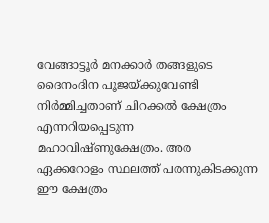വേങ്ങാട്ടൂർ മനക്കാർ തങ്ങളുടെ ദൈനംദിന പൂജയ്ക്കുവേണ്ടി നിർമ്മിച്ചതാണ് ചിറക്കൽ ക്ഷേത്രം എന്നറിയപ്പെടുന്ന മഹാവിഷ്ണുക്ഷേത്രം. അര ഏക്കറോളം സ്ഥലത്ത് പരന്നുകിടക്കുന്ന ഈ ക്ഷേത്രം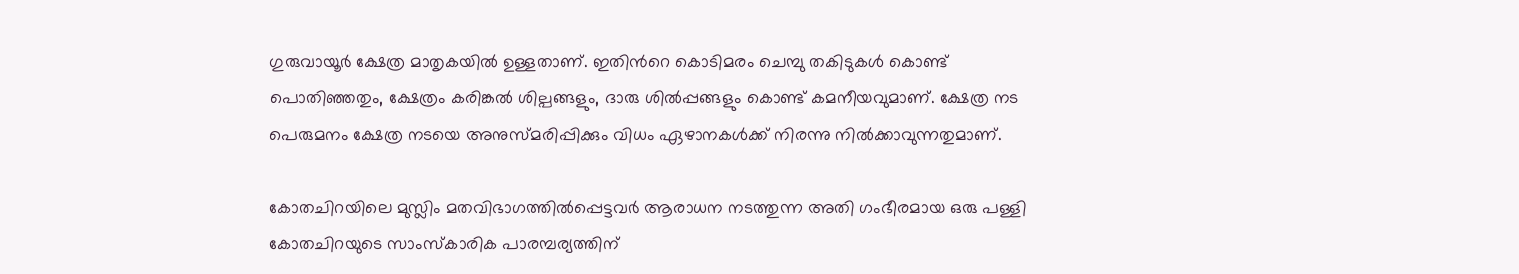ഗുരുവായൂർ ക്ഷേത്ര മാതൃകയിൽ ഉള്ളതാണ്. ഇതിൻറെ കൊടിമരം ചെമ്പു തകിടുകൾ കൊണ്ട് പൊതിഞ്ഞതും, ക്ഷേത്രം കരിങ്കൽ ശില്പങ്ങളും, ദാരു ശിൽപ്പങ്ങളും കൊണ്ട് കമനീയവുമാണ്. ക്ഷേത്ര നട പെരുമനം ക്ഷേത്ര നടയെ അനുസ്മരിപ്പിക്കും വിധം ഏഴാനകൾക്ക് നിരന്നു നിൽക്കാവുന്നതുമാണ്.

കോതചിറയിലെ മുസ്ലിം മതവിഭാഗത്തിൽപ്പെട്ടവർ ആരാധന നടത്തുന്ന അതി ഗംഭീരമായ ഒരു പള്ളി കോതചിറയുടെ സാംസ്കാരിക പാരമ്പര്യത്തിന്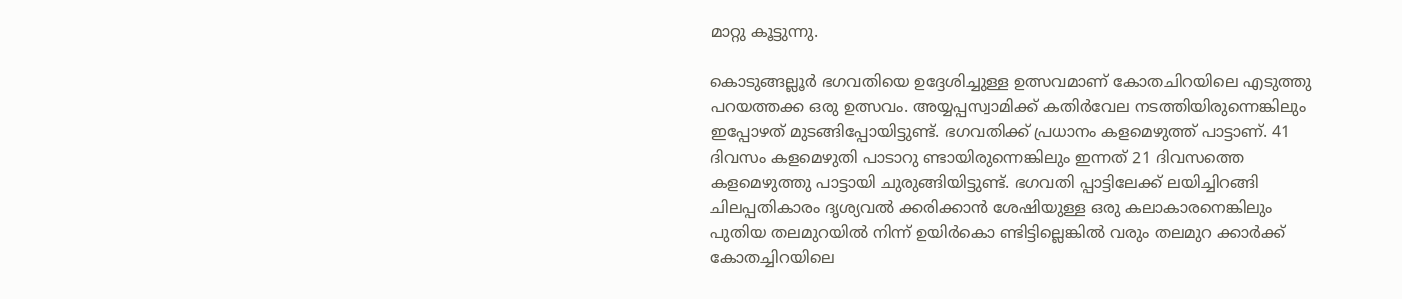മാറ്റു കൂട്ടുന്നു.

കൊടുങ്ങല്ലൂർ ഭഗവതിയെ ഉദ്ദേശിച്ചുള്ള ഉത്സവമാണ് കോതചിറയിലെ എടുത്തു പറയത്തക്ക ഒരു ഉത്സവം. അയ്യപ്പസ്വാമിക്ക് കതിർവേല നടത്തിയിരുന്നെങ്കിലും ഇപ്പോഴത് മുടങ്ങിപ്പോയിട്ടുണ്ട്. ഭഗവതിക്ക് പ്രധാനം കളമെഴുത്ത് പാട്ടാണ്. 41 ദിവസം കളമെഴുതി പാടാറു ണ്ടായിരുന്നെങ്കിലും ഇന്നത് 21 ദിവസത്തെ കളമെഴുത്തു പാട്ടായി ചുരുങ്ങിയിട്ടുണ്ട്. ഭഗവതി പ്പാട്ടിലേക്ക് ലയിച്ചിറങ്ങി ചിലപ്പതികാരം ദൃശ്യവൽ ക്കരിക്കാൻ ശേഷിയുള്ള ഒരു കലാകാരനെങ്കിലും പുതിയ തലമുറയിൽ നിന്ന് ഉയിർകൊ ണ്ടിട്ടില്ലെങ്കിൽ വരും തലമുറ ക്കാർക്ക് കോതച്ചിറയിലെ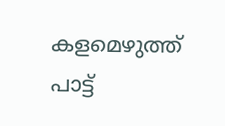കളമെഴുത്ത് പാട്ട്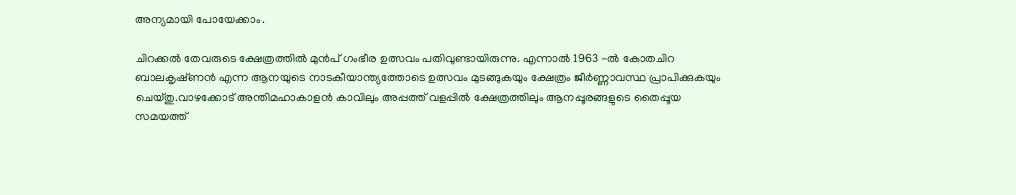അന്യമായി പോയേക്കാം.

ചിറക്കൽ തേവരുടെ ക്ഷേത്രത്തിൽ മുൻപ് ഗംഭീര ഉത്സവം പതിവുണ്ടായിരുന്നു. എന്നാൽ 1963 -ൽ കോതചിറ ബാലകൃഷ്‌ണൻ എന്ന ആനയുടെ നാടകീയാന്ത്യത്തോടെ ഉത്സവം മുടങ്ങുകയും ക്ഷേത്രം ജീർണ്ണാവസ്ഥ പ്രാപിക്കുകയും ചെയ്തു.വാഴക്കോട് അന്തിമഹാകാളൻ കാവിലും അപ്പത്ത് വളപ്പിൽ ക്ഷേത്രത്തിലും ആനപ്പൂരങ്ങളുടെ തൈപ്പൂയ സമയത്ത്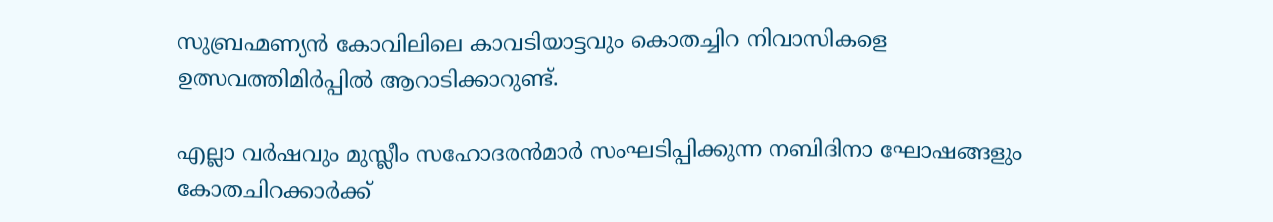സുബ്രഹ്മണ്യൻ കോവിലിലെ കാവടിയാട്ടവും കൊതച്ചിറ നിവാസികളെ ഉത്സവത്തിമിർപ്പിൽ ആറാടിക്കാറുണ്ട്.

എല്ലാ വർഷവും മുസ്ലീം സഹോദരൻമാർ സംഘടിപ്പിക്കുന്ന നബിദിനാ ഘോഷങ്ങളും കോതചിറക്കാർക്ക്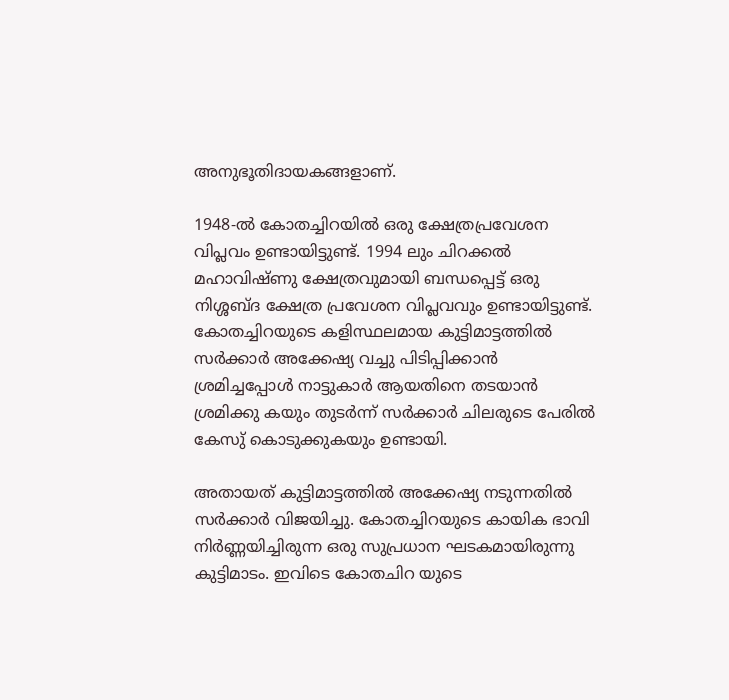അനുഭൂതിദായകങ്ങളാണ്.

1948-ൽ കോതച്ചിറയിൽ ഒരു ക്ഷേത്രപ്രവേശന വിപ്ലവം ഉണ്ടായിട്ടുണ്ട്. 1994 ലും ചിറക്കൽ മഹാവിഷ്‌ണു ക്ഷേത്രവുമായി ബന്ധപ്പെട്ട് ഒരു നിശ്ശബ്ദ ക്ഷേത്ര പ്രവേശന വിപ്ലവവും ഉണ്ടായിട്ടുണ്ട്. കോതച്ചിറയുടെ കളിസ്ഥലമായ കുട്ടിമാട്ടത്തിൽ സർക്കാർ അക്കേഷ്യ വച്ചു പിടിപ്പിക്കാൻ ശ്രമിച്ചപ്പോൾ നാട്ടുകാർ ആയതിനെ തടയാൻ ശ്രമിക്കു കയും തുടർന്ന് സർക്കാർ ചിലരുടെ പേരിൽ കേസു് കൊടുക്കുകയും ഉണ്ടായി.

അതായത് കുട്ടിമാട്ടത്തിൽ അക്കേഷ്യ നടുന്നതിൽ സർക്കാർ വിജയിച്ചു. കോതച്ചിറയുടെ കായിക ഭാവി നിർണ്ണയിച്ചിരുന്ന ഒരു സുപ്രധാന ഘടകമായിരുന്നു കുട്ടിമാടം. ഇവിടെ കോതചിറ യുടെ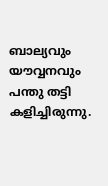ബാല്യവും യൗവ്വനവും പന്തു തട്ടി കളിച്ചിരുന്നു.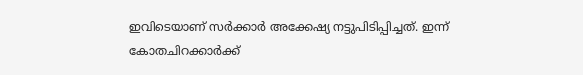ഇവിടെയാണ് സർക്കാർ അക്കേഷ്യ നട്ടുപിടിപ്പിച്ചത്. ഇന്ന് കോതചിറക്കാർക്ക്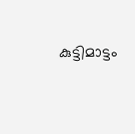കുട്ടിമാട്ടം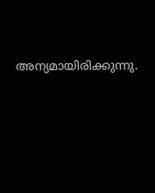അന്യമായിരിക്കുന്നു.